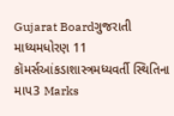Gujarat Boardગુજરાતી માધ્યમધોરણ 11 કૉમર્સઆંકડાશાસ્ત્રમધ્યવર્તી સ્થિતિના માપ3 Marks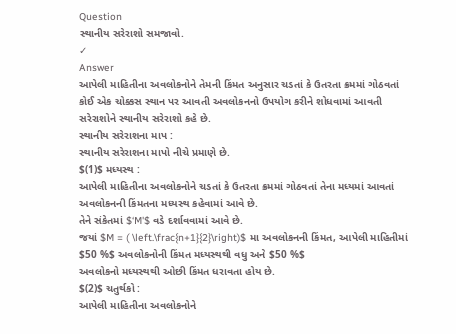Question
સ્થાનીય સરેરાશો સમજાવો.
✓
Answer
આપેલી માહિતીના અવલોકનોને તેમની કિંમત અનુસાર ચડતાં કે ઉતરતા ક્રમમાં ગોઠવતાં કોઈ એક ચોક્કસ સ્થાન પર આવતી અવલોકનનો ઉપયોગ કરીને શોધવામાં આવતી સરેરાશોને સ્થાનીય સરેરાશો કહે છે.
સ્થાનીય સરેરાશના માપ :
સ્થાનીય સરેરાશના માપો નીચે પ્રમાણે છે.
$(1)$ મધ્યસ્થ :
આપેલી માહિતીના અવલોકનોને ચડતાં કે ઉતરતા ક્રમમાં ગોઠવતાં તેના મધ્યમાં આવતાં અવલોકનની કિંમતના મધ્યસ્થ કહેવામાં આવે છે.
તેને સંકેતમાં $‘M'$ વડે દર્શાવવામાં આવે છે.
જયાં $M = ( \left.\frac{n+1}{2}\right)$ મા અવલોકનની કિંમત, આપેલી માહિતીમાં $50 %$ અવલોકનોની કિંમત મધ્યસ્થથી વધુ અને $50 %$
અવલોકનો મધ્યસ્થથી ઓછી કિંમત ધરાવતા હોય છે.
$(2)$ ચતુર્થકો :
આપેલી માહિતીના અવલોકનોને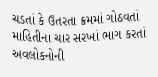ચડતાં કે ઉતરતા ક્રમમાં ગોઠવતાં માહિતીના ચાર સરખાં ભાગ કરતાં અવલોકનોની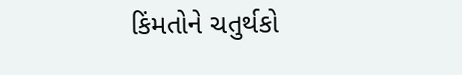કિંમતોને ચતુર્થકો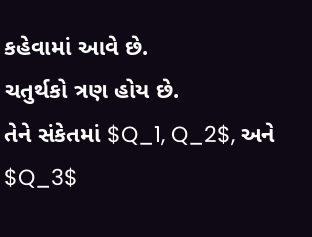કહેવામાં આવે છે.
ચતુર્થકો ત્રણ હોય છે.
તેને સંકેતમાં $Q_1, Q_2$, અને $Q_3$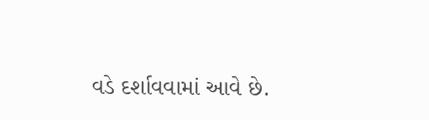વડે દર્શાવવામાં આવે છે.